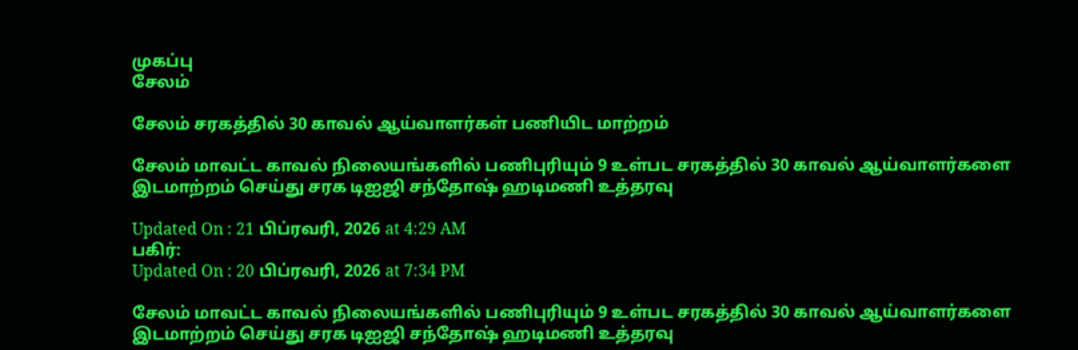முகப்பு
சேலம்

சேலம் சரகத்தில் 30 காவல் ஆய்வாளர்கள் பணியிட மாற்றம்

சேலம் மாவட்ட காவல் நிலையங்களில் பணிபுரியும் 9 உள்பட சரகத்தில் 30 காவல் ஆய்வாளர்களை இடமாற்றம் செய்து சரக டிஐஜி சந்தோஷ் ஹடிமணி உத்தரவு

Updated On : 21 பிப்ரவரி, 2026 at 4:29 AM
பகிர்:
Updated On : 20 பிப்ரவரி, 2026 at 7:34 PM

சேலம் மாவட்ட காவல் நிலையங்களில் பணிபுரியும் 9 உள்பட சரகத்தில் 30 காவல் ஆய்வாளர்களை இடமாற்றம் செய்து சரக டிஐஜி சந்தோஷ் ஹடிமணி உத்தரவு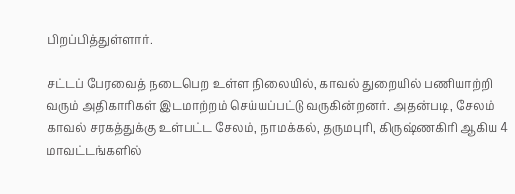பிறப்பித்துள்ளார்.

சட்டப் பேரவைத் நடைபெற உள்ள நிலையில், காவல் துறையில் பணியாற்றி வரும் அதிகாரிகள் இடமாற்றம் செய்யப்பட்டு வருகின்றனர். அதன்படி, சேலம் காவல் சரகத்துக்கு உள்பட்ட சேலம், நாமக்கல், தருமபுரி, கிருஷ்ணகிரி ஆகிய 4 மாவட்டங்களில்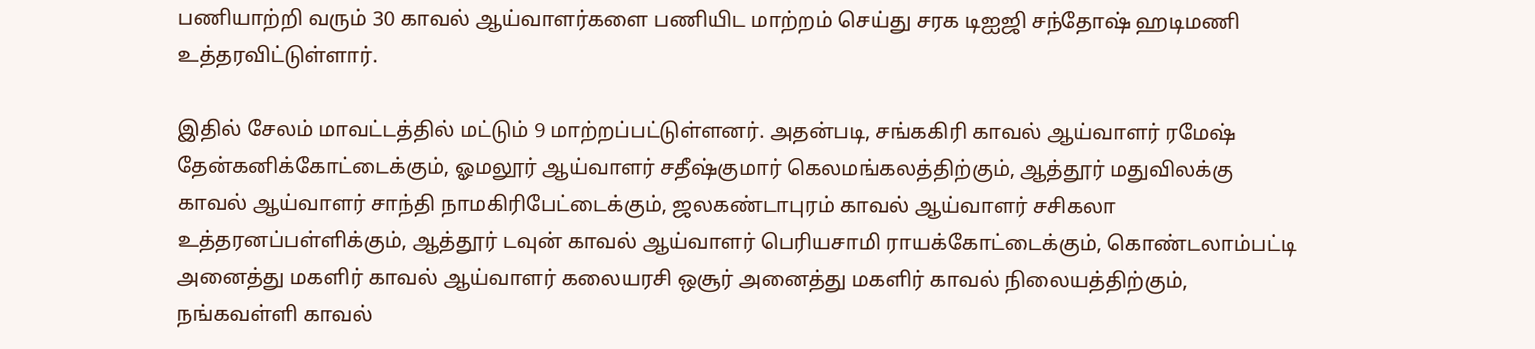பணியாற்றி வரும் 30 காவல் ஆய்வாளர்களை பணியிட மாற்றம் செய்து சரக டிஐஜி சந்தோஷ் ஹடிமணி உத்தரவிட்டுள்ளார்.

இதில் சேலம் மாவட்டத்தில் மட்டும் 9 மாற்றப்பட்டுள்ளனர். அதன்படி, சங்ககிரி காவல் ஆய்வாளர் ரமேஷ் தேன்கனிக்கோட்டைக்கும், ஓமலூர் ஆய்வாளர் சதீஷ்குமார் கெலமங்கலத்திற்கும், ஆத்தூர் மதுவிலக்கு காவல் ஆய்வாளர் சாந்தி நாமகிரிபேட்டைக்கும், ஜலகண்டாபுரம் காவல் ஆய்வாளர் சசிகலா உத்தரனப்பள்ளிக்கும், ஆத்தூர் டவுன் காவல் ஆய்வாளர் பெரியசாமி ராயக்கோட்டைக்கும், கொண்டலாம்பட்டி அனைத்து மகளிர் காவல் ஆய்வாளர் கலையரசி ஒசூர் அனைத்து மகளிர் காவல் நிலையத்திற்கும், நங்கவள்ளி காவல்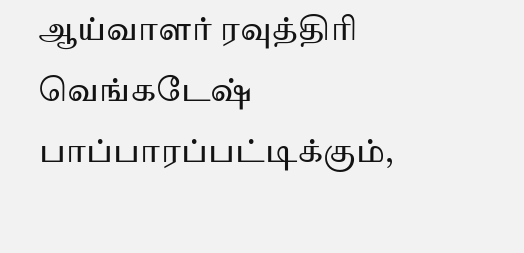ஆய்வாளர் ரவுத்திரி வெங்கடேஷ் பாப்பாரப்பட்டிக்கும்,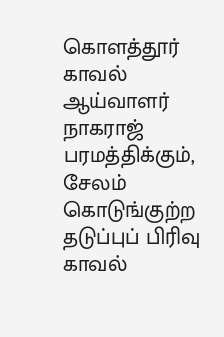கொளத்தூர் காவல் ஆய்வாளர் நாகராஜ் பரமத்திக்கும், சேலம் கொடுங்குற்ற தடுப்புப் பிரிவு காவல்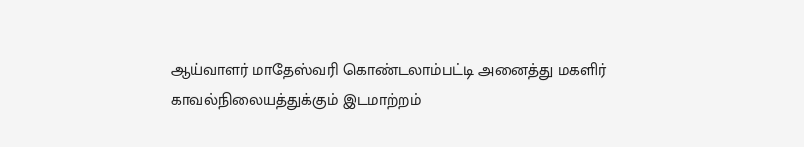ஆய்வாளர் மாதேஸ்வரி கொண்டலாம்பட்டி அனைத்து மகளிர் காவல்நிலையத்துக்கும் இடமாற்றம்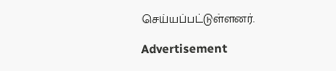செய்யப்பட்டுள்ளனர்.

Advertisement